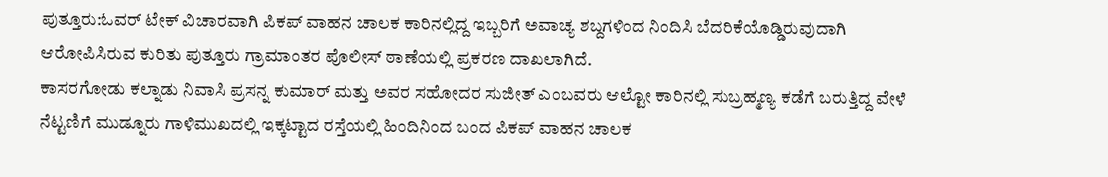ಪುತ್ತೂರು:ಓವರ್ ಟೇಕ್ ವಿಚಾರವಾಗಿ ಪಿಕಪ್ ವಾಹನ ಚಾಲಕ ಕಾರಿನಲ್ಲಿದ್ದ ಇಬ್ಬರಿಗೆ ಅವಾಚ್ಯ ಶಬ್ದಗಳಿಂದ ನಿಂದಿಸಿ ಬೆದರಿಕೆಯೊಡ್ಡಿರುವುದಾಗಿ ಆರೋಪಿಸಿರುವ ಕುರಿತು ಪುತ್ತೂರು ಗ್ರಾಮಾಂತರ ಪೊಲೀಸ್ ಠಾಣೆಯಲ್ಲಿ ಪ್ರಕರಣ ದಾಖಲಾಗಿದೆ.
ಕಾಸರಗೋಡು ಕಲ್ನಾಡು ನಿವಾಸಿ ಪ್ರಸನ್ನ ಕುಮಾರ್ ಮತ್ತು ಅವರ ಸಹೋದರ ಸುಜೀತ್ ಎಂಬವರು ಆಲ್ಟೋ ಕಾರಿನಲ್ಲಿ ಸುಬ್ರಹ್ಮಣ್ಯ ಕಡೆಗೆ ಬರುತ್ತಿದ್ದ ವೇಳೆ ನೆಟ್ಟಣಿಗೆ ಮುಡ್ನೂರು ಗಾಳಿಮುಖದಲ್ಲಿ ಇಕ್ಕಟ್ಟಾದ ರಸ್ತೆಯಲ್ಲಿ ಹಿಂದಿನಿಂದ ಬಂದ ಪಿಕಪ್ ವಾಹನ ಚಾಲಕ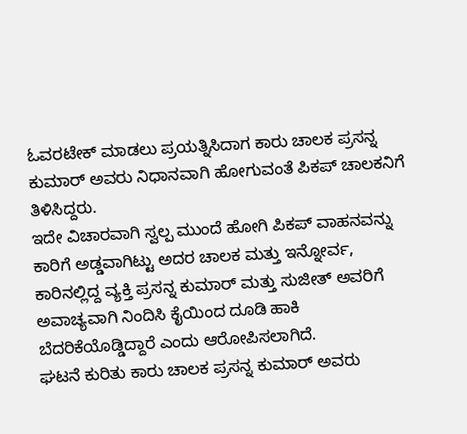ಓವರಟೇಕ್ ಮಾಡಲು ಪ್ರಯತ್ನಿಸಿದಾಗ ಕಾರು ಚಾಲಕ ಪ್ರಸನ್ನ ಕುಮಾರ್ ಅವರು ನಿಧಾನವಾಗಿ ಹೋಗುವಂತೆ ಪಿಕಪ್ ಚಾಲಕನಿಗೆ ತಿಳಿಸಿದ್ದರು.
ಇದೇ ವಿಚಾರವಾಗಿ ಸ್ವಲ್ಪ ಮುಂದೆ ಹೋಗಿ ಪಿಕಪ್ ವಾಹನವನ್ನು ಕಾರಿಗೆ ಅಡ್ಡವಾಗಿಟ್ಟು ಅದರ ಚಾಲಕ ಮತ್ತು ಇನ್ನೋರ್ವ, ಕಾರಿನಲ್ಲಿದ್ದ ವ್ಯಕ್ತಿ ಪ್ರಸನ್ನ ಕುಮಾರ್ ಮತ್ತು ಸುಜೀತ್ ಅವರಿಗೆ ಅವಾಚ್ಯವಾಗಿ ನಿಂದಿಸಿ ಕೈಯಿಂದ ದೂಡಿ ಹಾಕಿ ಬೆದರಿಕೆಯೊಡ್ಡಿದ್ದಾರೆ ಎಂದು ಆರೋಪಿಸಲಾಗಿದೆ.
ಘಟನೆ ಕುರಿತು ಕಾರು ಚಾಲಕ ಪ್ರಸನ್ನ ಕುಮಾರ್ ಅವರು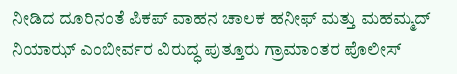ನೀಡಿದ ದೂರಿನಂತೆ ಪಿಕಪ್ ವಾಹನ ಚಾಲಕ ಹನೀಫ್ ಮತ್ತು ಮಹಮ್ಮದ್ ನಿಯಾಝ್ ಎಂಬೀರ್ವರ ವಿರುದ್ಧ ಪುತ್ತೂರು ಗ್ರಾಮಾಂತರ ಪೊಲೀಸ್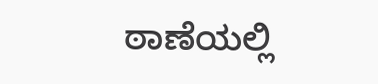ಠಾಣೆಯಲ್ಲಿ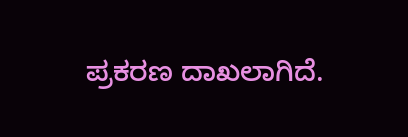ಪ್ರಕರಣ ದಾಖಲಾಗಿದೆ.